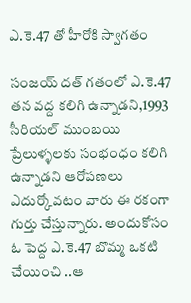ఎ.కె.47 తో హీరోకి స్వాగతం

సంజయ్ దత్ గతంలో ఎ.కె.47 తన వద్ద కలిగి ఉన్నాడని,1993 సీరియల్ ముంబయి ప్రేలుళ్ళలకు సంభంధం కలిగి ఉన్నాడని ఆరోపణలు ఎదుర్కోవటం వారు ఈ రకంగా గుర్తు చేస్తున్నారు. అందుకోసం ఓ పెద్ద ఎ.కె.47 బొమ్మ ఒకటి చేయించి ..ఆ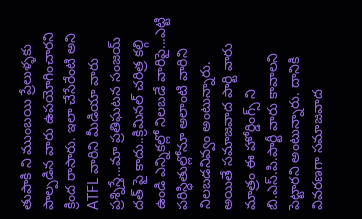తుపాకి ని ముంబయి ప్రేలుళ్ళకు పాల్పడిన వారు ఉపయోగించారని క్రింద రాసారు. ఇలా చేసేరేంటి అని ATFL వారిని మీడియా వారు ప్రశ్నిస్తే...మా ప్రతిఘటన సంజయ్ దత్ పై కాదు..క్రిమినల్ చరిత్ర కల్గి ఉండి ఎన్నికల్లో నిలబడే వారిపై...ఎట్టి పరిస్ధితుల్లోనూ అలాంటి వారిని నిలబడనివ్వం అంటున్నారు.
అయితే సమాజవాద పార్టి వారు మాత్రం ఈ హోర్డింగ్స్ ని బి.ఎస్.పి.పార్టీ వారు కావాలని పెట్టారని అంటున్నారు. దానికి వివరణగా సమాజవాద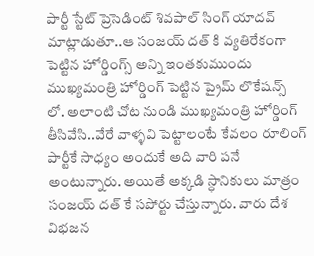పార్టీ స్టేట్ ప్రెసెడింట్ శివపాల్ సింగ్ యాదవ్ మాట్లాడుతూ..ఆ సంజయ్ దత్ కి వ్యతిరేకంగా పెట్టిన హోర్డింగ్స్ అన్ని ఇంతకుముందు ముఖ్యమంత్రి హోర్డింగ్ పెట్టిన ప్రైమ్ లొకేషన్స్ లో. అలాంటి చోట నుండి ముఖ్యమంత్రి హోర్డింగ్ తీసివేసి..వేరే వాళ్ళవి పెట్టాలంటే కేవలం రూలింగ్ పార్టీకే సాధ్యం అందుకే అది వారి పనే అంటున్నారు. అయితే అక్కడి స్ధానికులు మాత్రం సంజయ్ దత్ కే సపోర్టు చేస్తున్నారు. వారు దేశ విభజన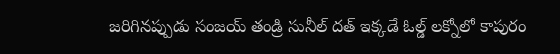జరిగినప్పుడు సంజయ్ తండ్రి సునీల్ దత్ ఇక్కడే ఓల్డ్ లక్నోలో కాపురం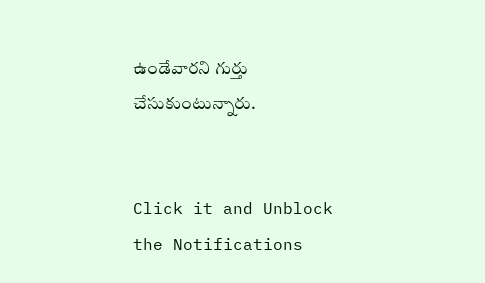ఉండేవారని గుర్తు చేసుకుంటున్నారు.


Click it and Unblock the Notifications